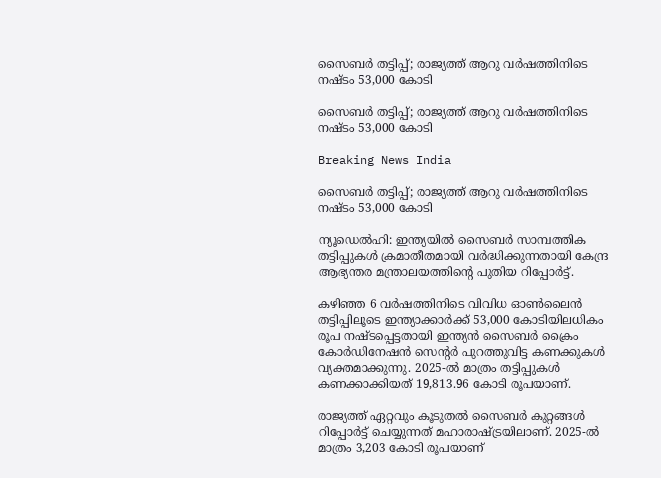സൈബര്‍ തട്ടിപ്പ്; രാജ്യത്ത് ആറു വര്‍ഷത്തിനിടെ നഷ്ടം 53,000 കോടി

സൈബര്‍ തട്ടിപ്പ്; രാജ്യത്ത് ആറു വര്‍ഷത്തിനിടെ നഷ്ടം 53,000 കോടി

Breaking News India

സൈബര്‍ തട്ടിപ്പ്; രാജ്യത്ത് ആറു വര്‍ഷത്തിനിടെ നഷ്ടം 53,000 കോടി

ന്യൂഡെല്‍ഹി: ഇന്ത്യയില്‍ സൈബര്‍ സാമ്പത്തിക തട്ടിപ്പുകള്‍ ക്രമാതീതമായി വര്‍ദ്ധിക്കുന്നതായി കേന്ദ്ര ആഭ്യന്തര മന്ത്രാലയത്തിന്റെ പുതിയ റിപ്പോര്‍ട്ട്.

കഴിഞ്ഞ 6 വര്‍ഷത്തിനിടെ വിവിധ ഓണ്‍ലൈന്‍ തട്ടിപ്പിലൂടെ ഇന്ത്യാക്കാര്‍ക്ക് 53,000 കോടിയിലധികം രൂപ നഷ്ടപ്പെട്ടതായി ഇന്ത്യന്‍ സൈബര്‍ ക്രൈം കോര്‍ഡിനേഷന്‍ സെന്റര്‍ പുറത്തുവിട്ട കണക്കുകള്‍ വ്യക്തമാക്കുന്നു. 2025-ല്‍ മാത്രം തട്ടിപ്പുകള്‍ കണക്കാക്കിയത് 19,813.96 കോടി രൂപയാണ്.

രാജ്യത്ത് ഏറ്റവും കൂടുതല്‍ സൈബര്‍ കുറ്റങ്ങള്‍ റിപ്പോര്‍ട്ട് ചെയ്യുന്നത് മഹാരാഷ്ട്രയിലാണ്. 2025-ല്‍ മാത്രം 3,203 കോടി രൂപയാണ്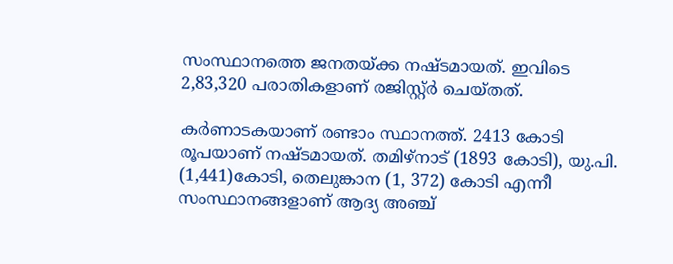സംസ്ഥാനത്തെ ജനതയ്ക്ക നഷ്ടമായത്. ഇവിടെ 2,83,320 പരാതികളാണ് രജിസ്റ്റ്ര്‍ ചെയ്തത്.

കര്‍ണാടകയാണ് രണ്ടാം സ്ഥാനത്ത്. 2413 കോടി രൂപയാണ് നഷ്ടമായത്. തമിഴ്നാട് (1893 കോടി), യു.പി. (1,441)കോടി, തെലുങ്കാന (1, 372) കോടി എന്നീ സംസ്ഥാനങ്ങളാണ് ആദ്യ അഞ്ച്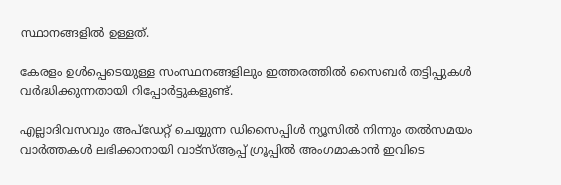സ്ഥാനങ്ങളില്‍ ഉള്ളത്.

കേരളം ഉള്‍പ്പെടെയുള്ള സംസ്ഥനങ്ങളിലും ഇത്തരത്തില്‍ സൈബര്‍ തട്ടിപ്പുകള്‍ വര്‍ദ്ധിക്കുന്നതായി റിപ്പോര്‍ട്ടുകളുണ്ട്.

എല്ലാദിവസവും അപ്ഡേറ്റ് ചെയ്യുന്ന ഡിസൈപ്പിൾ ന്യൂസിൽ നിന്നും തൽസമയം വാർത്തകൾ ലഭിക്കാനായി വാട്സ്ആപ്പ് ഗ്രൂപ്പിൽ അംഗമാകാൻ ഇവിടെ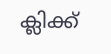ക്ലിക്ക്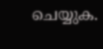ചെയ്യുക.